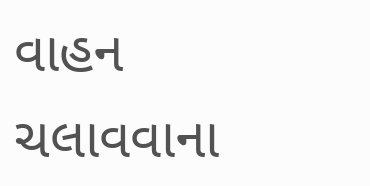વાહન ચલાવવાના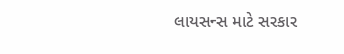લાયસન્સ માટે સરકાર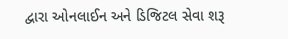દ્વારા ઓનલાઈન અને ડિજિટલ સેવા શરૂ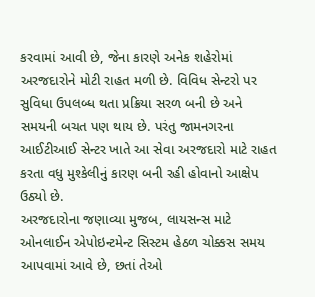કરવામાં આવી છે, જેના કારણે અનેક શહેરોમાં અરજદારોને મોટી રાહત મળી છે. વિવિધ સેન્ટરો પર સુવિધા ઉપલબ્ધ થતા પ્રક્રિયા સરળ બની છે અને સમયની બચત પણ થાય છે. પરંતુ જામનગરના આઈટીઆઈ સેન્ટર ખાતે આ સેવા અરજદારો માટે રાહત કરતા વધુ મુશ્કેલીનું કારણ બની રહી હોવાનો આક્ષેપ ઉઠ્યો છે.
અરજદારોના જણાવ્યા મુજબ, લાયસન્સ માટે ઓનલાઈન એપોઇન્ટમેન્ટ સિસ્ટમ હેઠળ ચોક્કસ સમય આપવામાં આવે છે, છતાં તેઓ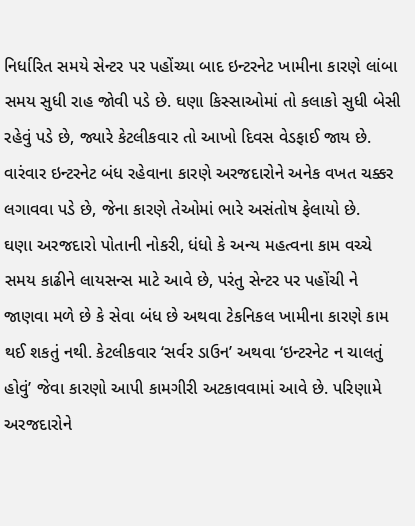નિર્ધારિત સમયે સેન્ટર પર પહોંચ્યા બાદ ઇન્ટરનેટ ખામીના કારણે લાંબા સમય સુધી રાહ જોવી પડે છે. ઘણા કિસ્સાઓમાં તો કલાકો સુધી બેસી રહેવું પડે છે, જ્યારે કેટલીકવાર તો આખો દિવસ વેડફાઈ જાય છે. વારંવાર ઇન્ટરનેટ બંધ રહેવાના કારણે અરજદારોને અનેક વખત ચક્કર લગાવવા પડે છે, જેના કારણે તેઓમાં ભારે અસંતોષ ફેલાયો છે.
ઘણા અરજદારો પોતાની નોકરી, ધંધો કે અન્ય મહત્વના કામ વચ્ચે સમય કાઢીને લાયસન્સ માટે આવે છે, પરંતુ સેન્ટર પર પહોંચી ને જાણવા મળે છે કે સેવા બંધ છે અથવા ટેકનિકલ ખામીના કારણે કામ થઈ શકતું નથી. કેટલીકવાર ‘સર્વર ડાઉન’ અથવા ‘ઇન્ટરનેટ ન ચાલતું હોવું’ જેવા કારણો આપી કામગીરી અટકાવવામાં આવે છે. પરિણામે અરજદારોને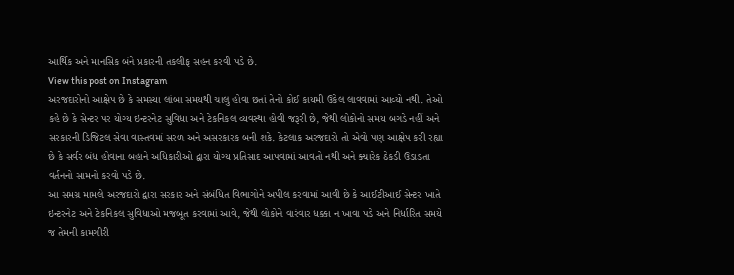આર્થિક અને માનસિક બંને પ્રકારની તકલીફ સહન કરવી પડે છે.
View this post on Instagram
અરજદારોનો આક્ષેપ છે કે સમસ્યા લાંબા સમયથી ચાલુ હોવા છતાં તેનો કોઈ કાયમી ઉકેલ લાવવામાં આવ્યો નથી. તેઓ કહે છે કે સેન્ટર પર યોગ્ય ઇન્ટરનેટ સુવિધા અને ટેકનિકલ વ્યવસ્થા હોવી જરૂરી છે, જેથી લોકોનો સમય બગડે નહીં અને સરકારની ડિજિટલ સેવા વાસ્તવમાં સરળ અને અસરકારક બની શકે. કેટલાક અરજદારો તો એવો પણ આક્ષેપ કરી રહ્યા છે કે સર્વર બંધ હોવાના બહાને અધિકારીઓ દ્વારા યોગ્ય પ્રતિસાદ આપવામાં આવતો નથી અને ક્યારેક ઠેકડી ઉડાડતા વર્તનનો સામનો કરવો પડે છે.
આ સમગ્ર મામલે અરજદારો દ્વારા સરકાર અને સંબંધિત વિભાગોને અપીલ કરવામાં આવી છે કે આઈટીઆઈ સેન્ટર ખાતે ઇન્ટરનેટ અને ટેકનિકલ સુવિધાઓ મજબૂત કરવામાં આવે, જેથી લોકોને વારંવાર ધક્કા ન ખાવા પડે અને નિર્ધારિત સમયે જ તેમની કામગીરી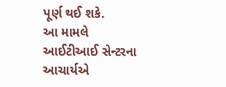પૂર્ણ થઈ શકે.
આ મામલે આઈટીઆઈ સેન્ટરના આચાર્યએ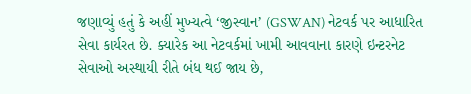જણાવ્યું હતું કે અહીં મુખ્યત્વે ‘જીસ્વાન’ (GSWAN) નેટવર્ક પર આધારિત સેવા કાર્યરત છે. ક્યારેક આ નેટવર્કમાં ખામી આવવાના કારણે ઇન્ટરનેટ સેવાઓ અસ્થાયી રીતે બંધ થઈ જાય છે,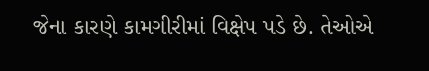જેના કારણે કામગીરીમાં વિક્ષેપ પડે છે. તેઓએ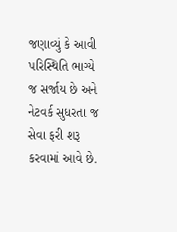જણાવ્યું કે આવી પરિસ્થિતિ ભાગ્યે જ સર્જાય છે અને નેટવર્ક સુધરતા જ સેવા ફરી શરૂ કરવામાં આવે છે.